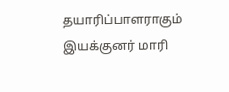தயாரிப்பாளராகும் இயக்குனர் மாரி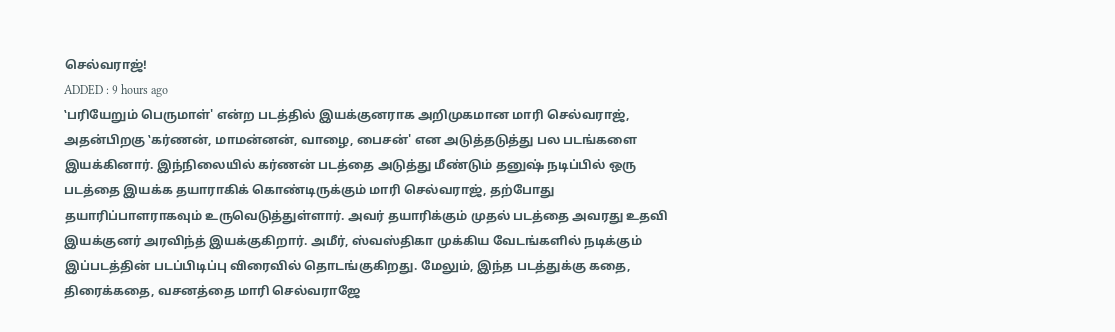செல்வராஜ்!
ADDED : 9 hours ago
‛பரியேறும் பெருமாள்' என்ற படத்தில் இயக்குனராக அறிமுகமான மாரி செல்வராஜ், அதன்பிறகு ‛கர்ணன், மாமன்னன், வாழை, பைசன்' என அடுத்தடுத்து பல படங்களை இயக்கினார். இந்நிலையில் கர்ணன் படத்தை அடுத்து மீண்டும் தனுஷ் நடிப்பில் ஒரு படத்தை இயக்க தயாராகிக் கொண்டிருக்கும் மாரி செல்வராஜ், தற்போது தயாரிப்பாளராகவும் உருவெடுத்துள்ளார். அவர் தயாரிக்கும் முதல் படத்தை அவரது உதவி இயக்குனர் அரவிந்த் இயக்குகிறார். அமீர், ஸ்வஸ்திகா முக்கிய வேடங்களில் நடிக்கும் இப்படத்தின் படப்பிடிப்பு விரைவில் தொடங்குகிறது. மேலும், இந்த படத்துக்கு கதை, திரைக்கதை, வசனத்தை மாரி செல்வராஜே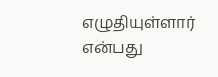எழுதியுள்ளார் என்பது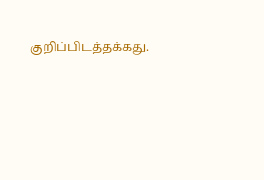குறிப்பிடத்தக்கது.